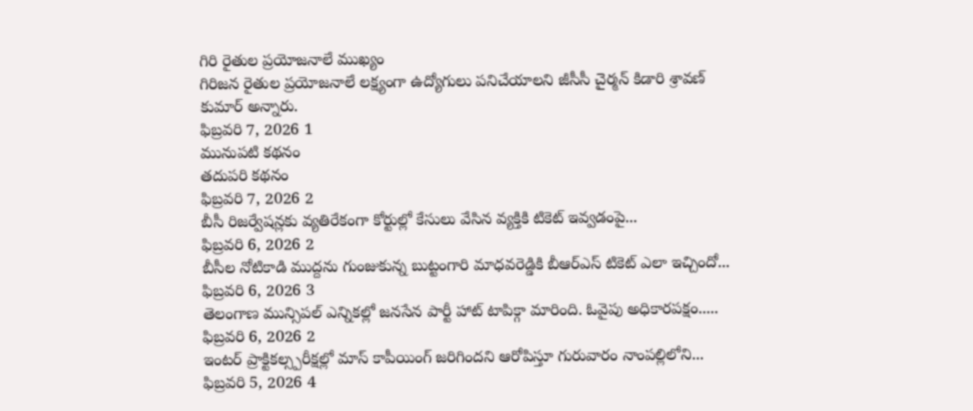గిరి రైతుల ప్రయోజనాలే ముఖ్యం
గిరిజన రైతుల ప్రయోజనాలే లక్ష్యంగా ఉద్యోగులు పనిచేయాలని జీసీసీ చైర్మన్ కిడారి శ్రావణ్ కుమార్ అన్నారు.
ఫిబ్రవరి 7, 2026 1
మునుపటి కథనం
తదుపరి కథనం
ఫిబ్రవరి 7, 2026 2
బీసీ రిజర్వేషన్లకు వ్యతిరేకంగా కోర్టుల్లో కేసులు వేసిన వ్యక్తికి టికెట్ ఇవ్వడంపై...
ఫిబ్రవరి 6, 2026 2
బీసీల నోటికాడి ముద్దను గుంజుకున్న బుట్టంగారి మాధవరెడ్డికి బీఆర్ఎస్ టికెట్ ఎలా ఇచ్చిందో...
ఫిబ్రవరి 6, 2026 3
తెలంగాణ మున్సిపల్ ఎన్నికల్లో జనసేన పార్టీ హాట్ టాపిక్గా మారింది. ఓవైపు అధికారపక్షం.....
ఫిబ్రవరి 6, 2026 2
ఇంటర్ ప్రాక్టికల్స్పరీక్షల్లో మాస్ కాపీయింగ్ జరిగిందని ఆరోపిస్తూ గురువారం నాంపల్లిలోని...
ఫిబ్రవరి 5, 2026 4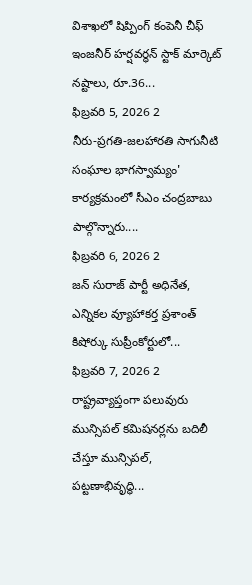విశాఖలో షిప్పింగ్ కంపెనీ చీఫ్ ఇంజనీర్ హర్షవర్ధన్ స్టాక్ మార్కెట్ నష్టాలు, రూ.36...
ఫిబ్రవరి 5, 2026 2
నీరు-ప్రగతి-జలహారతి సాగునీటి సంఘాల భాగస్వామ్యం' కార్యక్రమంలో సీఎం చంద్రబాబు పాల్గొన్నారు....
ఫిబ్రవరి 6, 2026 2
జన్ సురాజ్ పార్టీ అధినేత, ఎన్నికల వ్యూహాకర్త ప్రశాంత్ కిషోర్కు సుప్రీంకోర్టులో...
ఫిబ్రవరి 7, 2026 2
రాష్ట్రవ్యాప్తంగా పలువురు మున్సిపల్ కమిషనర్లను బదిలీ చేస్తూ మున్సిపల్, పట్టణాభివృద్ధి...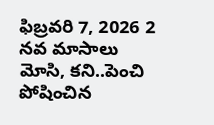ఫిబ్రవరి 7, 2026 2
నవ మాసాలు మోసి, కని..పెంచి పోషించిన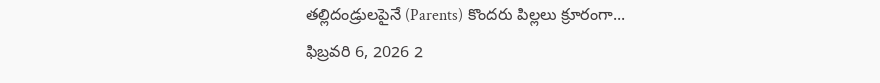తల్లిదండ్రులపైనే (Parents) కొందరు పిల్లలు క్రూరంగా...
ఫిబ్రవరి 6, 2026 2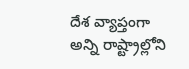దేశ వ్యాప్తంగా అన్ని రాష్ట్రాల్లోని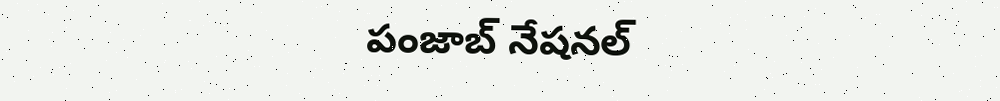పంజాబ్ నేషనల్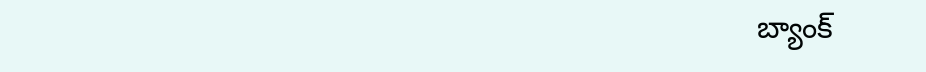బ్యాంక్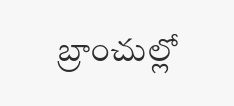బ్రాంచుల్లో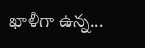ఖాళీగా ఉన్న...